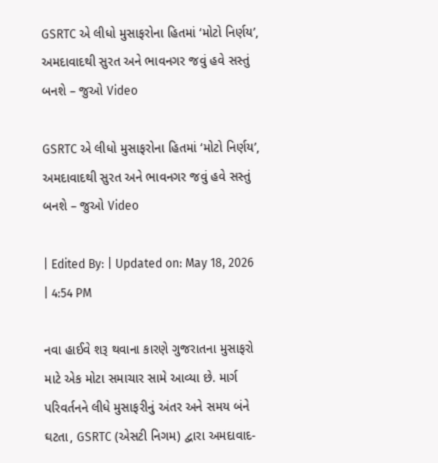GSRTC એ લીધો મુસાફરોના હિતમાં ‘મોટો નિર્ણય’, અમદાવાદથી સુરત અને ભાવનગર જવું હવે સસ્તું બનશે – જુઓ Video

GSRTC એ લીધો મુસાફરોના હિતમાં ‘મોટો નિર્ણય’, અમદાવાદથી સુરત અને ભાવનગર જવું હવે સસ્તું બનશે – જુઓ Video

| Edited By: | Updated on: May 18, 2026 | 4:54 PM

નવા હાઈવે શરૂ થવાના કારણે ગુજરાતના મુસાફરો માટે એક મોટા સમાચાર સામે આવ્યા છે. માર્ગ પરિવર્તનને લીધે મુસાફરીનું અંતર અને સમય બંને ઘટતા, GSRTC (એસટી નિગમ) દ્વારા અમદાવાદ-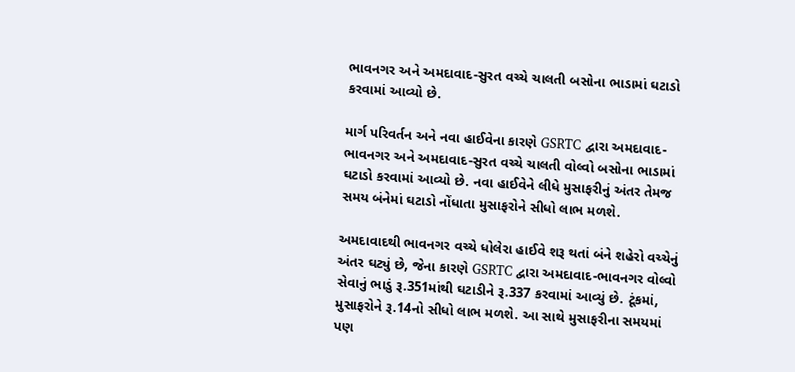ભાવનગર અને અમદાવાદ-સુરત વચ્ચે ચાલતી બસોના ભાડામાં ઘટાડો કરવામાં આવ્યો છે.

માર્ગ પરિવર્તન અને નવા હાઈવેના કારણે GSRTC દ્વારા અમદાવાદ-ભાવનગર અને અમદાવાદ-સુરત વચ્ચે ચાલતી વોલ્વો બસોના ભાડામાં ઘટાડો કરવામાં આવ્યો છે. નવા હાઈવેને લીધે મુસાફરીનું અંતર તેમજ સમય બંનેમાં ઘટાડો નોંધાતા મુસાફરોને સીધો લાભ મળશે.

અમદાવાદથી ભાવનગર વચ્ચે ધોલેરા હાઈવે શરૂ થતાં બંને શહેરો વચ્ચેનું અંતર ઘટ્યું છે, જેના કારણે GSRTC દ્વારા અમદાવાદ-ભાવનગર વોલ્વો સેવાનું ભાડું રૂ.351માંથી ઘટાડીને રૂ.337 કરવામાં આવ્યું છે. ટૂંકમાં, મુસાફરોને રૂ.14નો સીધો લાભ મળશે. આ સાથે મુસાફરીના સમયમાં પણ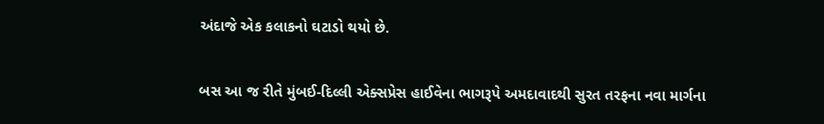અંદાજે એક કલાકનો ઘટાડો થયો છે.

બસ આ જ રીતે મુંબઈ-દિલ્લી એક્સપ્રેસ હાઈવેના ભાગરૂપે અમદાવાદથી સુરત તરફના નવા માર્ગના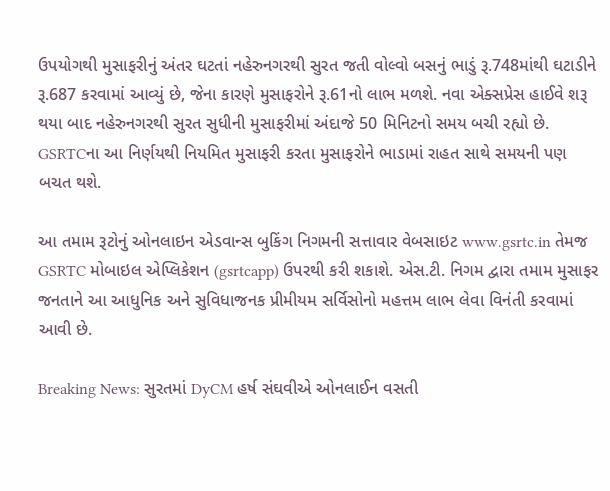ઉપયોગથી મુસાફરીનું અંતર ઘટતાં નહેરુનગરથી સુરત જતી વોલ્વો બસનું ભાડું રૂ.748માંથી ઘટાડીને રૂ.687 કરવામાં આવ્યું છે, જેના કારણે મુસાફરોને રૂ.61નો લાભ મળશે. નવા એક્સપ્રેસ હાઈવે શરૂ થયા બાદ નહેરુનગરથી સુરત સુધીની મુસાફરીમાં અંદાજે 50 મિનિટનો સમય બચી રહ્યો છે. GSRTCના આ નિર્ણયથી નિયમિત મુસાફરી કરતા મુસાફરોને ભાડામાં રાહત સાથે સમયની પણ બચત થશે.

આ તમામ રૂટોનું ઓનલાઇન એડવાન્સ બુકિંગ નિગમની સત્તાવાર વેબસાઇટ www.gsrtc.in તેમજ GSRTC મોબાઇલ એપ્લિકેશન (gsrtcapp) ઉપરથી કરી શકાશે. એસ.ટી. નિગમ દ્વારા તમામ મુસાફર જનતાને આ આધુનિક અને સુવિધાજનક પ્રીમીયમ સર્વિસોનો મહત્તમ લાભ લેવા વિનંતી કરવામાં આવી છે.

Breaking News: સુરતમાં DyCM હર્ષ સંઘવીએ ઓનલાઈન વસતી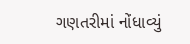ગણતરીમાં નોંધાવ્યું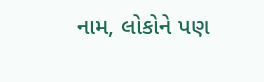નામ, લોકોને પણ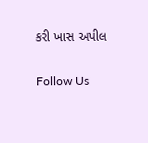કરી ખાસ અપીલ

Follow Us